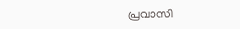പ്രവാസി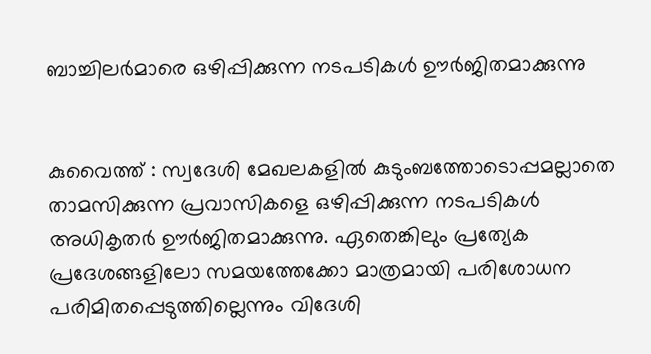ബാച്ചിലര്‍മാരെ ഒഴിപ്പിക്കുന്ന നടപടികള്‍ ഊര്‍ജിതമാക്കുന്നു


കുവൈത്ത് : സ്വദേശി മേഖലകളില്‍ കുടുംബത്തോടൊപ്പമല്ലാതെ താമസിക്കുന്ന പ്രവാസികളെ ഒഴിപ്പിക്കുന്ന നടപടികള്‍ അധികൃതര്‍ ഊര്‍ജിതമാക്കുന്നു. ഏതെങ്കിലും പ്രത്യേക പ്രദേശങ്ങളിലോ സമയത്തേക്കോ മാത്രമായി പരിശോധന പരിമിതപ്പെടുത്തില്ലെന്നും വിദേശി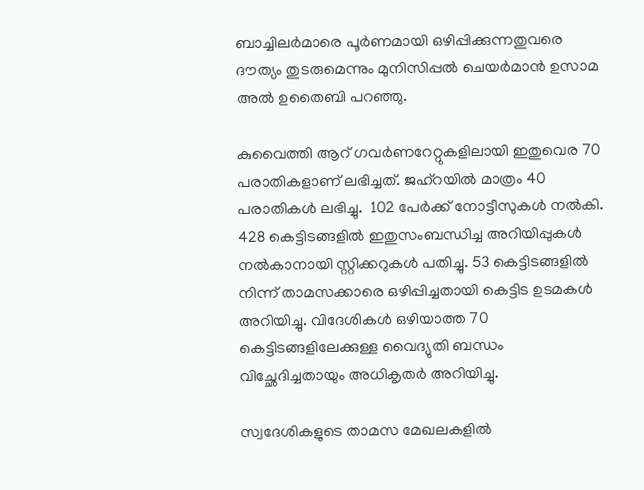ബാച്ചിലര്‍മാരെ പൂര്‍ണമായി ഒഴിപ്പിക്കുന്നതുവരെ ദൗത്യം തുടരുമെന്നും മുനിസിപ്പല്‍ ചെയര്‍മാന്‍ ഉസാമ അല്‍ ഉതൈബി പറഞ്ഞു.

കുവൈത്തി ആറ് ഗവര്‍ണറേറ്റുകളിലായി ഇതുവെര 70 പരാതികളാണ് ലഭിച്ചത്. ജഹ്റയില്‍ മാത്രം 40 പരാതികള്‍ ലഭിച്ചു.  102 പേര്‍ക്ക് നോട്ടീസുകള്‍ നല്‍കി. 428 കെട്ടിടങ്ങളില്‍ ഇതുസംബന്ധിച്ച അറിയിപ്പുകള്‍ നല്‍കാനായി സ്റ്റിക്കറുകള്‍ പതിച്ചു. 53 കെട്ടിടങ്ങളില്‍ നിന്ന് താമസക്കാരെ ഒഴിപ്പിച്ചതായി കെട്ടിട ഉടമകള്‍ അറിയിച്ചു. വിദേശികള്‍ ഒഴിയാത്ത 70 കെട്ടിടങ്ങളിലേക്കുള്ള വൈദ്യുതി ബന്ധം വിച്ഛേദിച്ചതായും അധികൃതര്‍ അറിയിച്ചു.

സ്വദേശികളുടെ താമസ മേഖലകളില്‍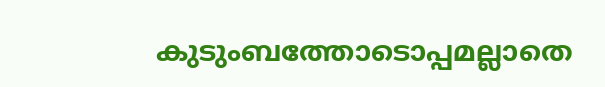കുടുംബത്തോടൊപ്പമല്ലാതെ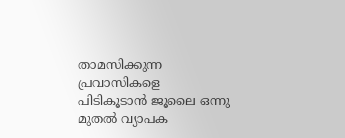താമസിക്കുന്ന പ്രവാസികളെ പിടികൂടാന്‍ ജൂലൈ ഒന്നു മുതല്‍ വ്യാപക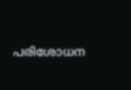പരിശോധന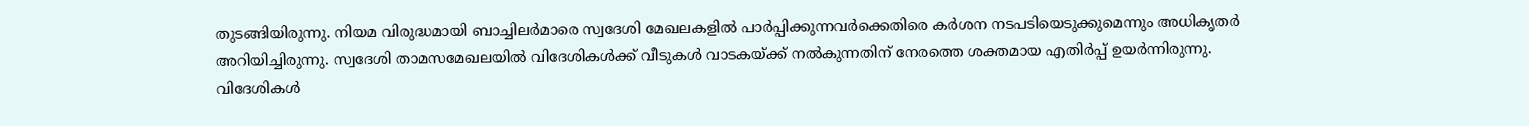തുടങ്ങിയിരുന്നു. നിയമ വിരുദ്ധമായി ബാച്ചിലര്‍മാരെ സ്വദേശി മേഖലകളില്‍ പാര്‍പ്പിക്കുന്നവര്‍ക്കെതിരെ കര്‍ശന നടപടിയെടുക്കുമെന്നും അധികൃതര്‍ അറിയിച്ചിരുന്നു. സ്വദേശി താമസമേഖലയിൽ വിദേശികൾക്ക് വീടുകള്‍ വാടകയ്ക്ക് നൽകുന്നതിന് നേരത്തെ ശക്തമായ എതിർപ്പ് ഉയർന്നിരുന്നു. വിദേശികൾ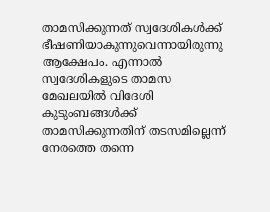താമസിക്കുന്നത് സ്വദേശികൾക്ക് ഭീഷണിയാകുന്നുവെന്നായിരുന്നു ആക്ഷേപം. എന്നാല്‍ സ്വദേശികളുടെ താമസ മേഖലയിൽ വിദേശി കുടുംബങ്ങൾക്ക് താമസിക്കുന്നതിന് തടസമില്ലെന്ന് നേരത്തെ തന്നെ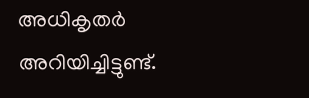അധികൃതര്‍ അറിയിച്ചിട്ടുണ്ട്.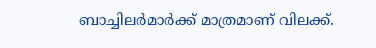ബാച്ചിലര്‍മാര്‍ക്ക് മാത്രമാണ് വിലക്ക്.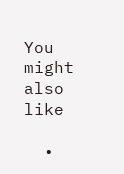You might also like

  •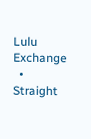Lulu Exchange
  • Straight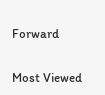Forward

Most Viewed